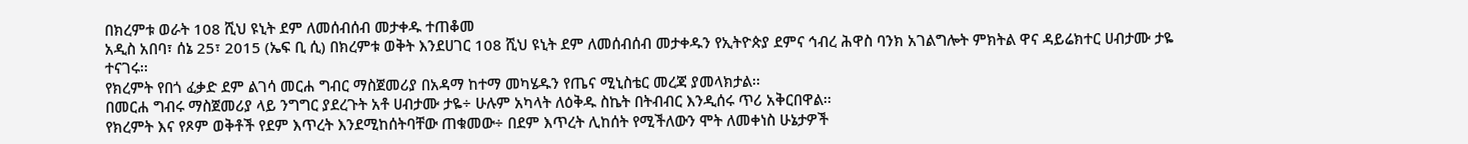በክረምቱ ወራት 108 ሺህ ዩኒት ደም ለመሰብሰብ መታቀዱ ተጠቆመ
አዲስ አበባ፣ ሰኔ 25፣ 2015 (ኤፍ ቢ ሲ) በክረምቱ ወቅት እንደሀገር 108 ሺህ ዩኒት ደም ለመሰብሰብ መታቀዱን የኢትዮጵያ ደምና ኅብረ ሕዋስ ባንክ አገልግሎት ምክትል ዋና ዳይሬክተር ሀብታሙ ታዬ ተናገሩ፡፡
የክረምት የበጎ ፈቃድ ደም ልገሳ መርሐ ግብር ማስጀመሪያ በአዳማ ከተማ መካሄዱን የጤና ሚኒስቴር መረጃ ያመላክታል፡፡
በመርሐ ግብሩ ማስጀመሪያ ላይ ንግግር ያደረጉት አቶ ሀብታሙ ታዬ÷ ሁሉም አካላት ለዕቅዱ ስኬት በትብብር እንዲሰሩ ጥሪ አቅርበዋል፡፡
የክረምት እና የጾም ወቅቶች የደም እጥረት እንደሚከሰትባቸው ጠቁመው÷ በደም እጥረት ሊከሰት የሚችለውን ሞት ለመቀነስ ሁኔታዎች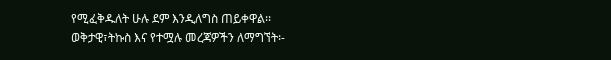የሚፈቅዱለት ሁሉ ደም እንዲለግስ ጠይቀዋል፡፡
ወቅታዊ፣ትኩስ እና የተሟሉ መረጃዎችን ለማግኘት፡-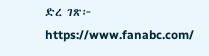ድረ ገጽ፦ https://www.fanabc.com/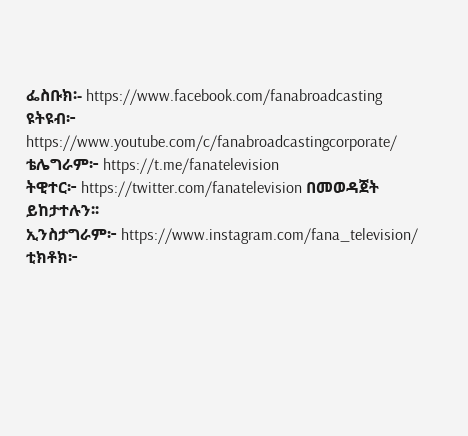ፌስቡክ፡- https://www.facebook.com/fanabroadcasting
ዩትዩብ፦ https://www.youtube.com/c/fanabroadcastingcorporate/
ቴሌግራም፦ https://t.me/fanatelevision
ትዊተር፦ https://twitter.com/fanatelevision በመወዳጀት ይከታተሉን፡፡
ኢንስታግራም፦ https://www.instagram.com/fana_television/
ቲክቶክ፦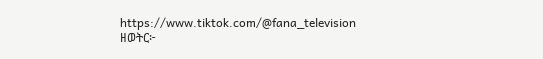https://www.tiktok.com/@fana_television
ዘወትር፦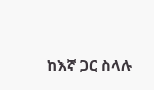ከእኛ ጋር ስላሉ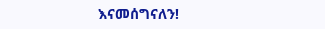እናመሰግናለን!